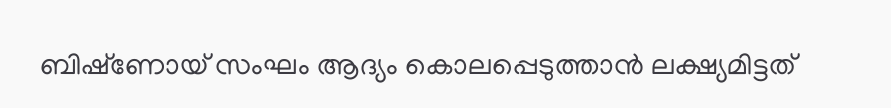ബിഷ്‌ണോയ് സംഘം ആദ്യം കൊലപ്പെടുത്താന്‍ ലക്ഷ്യമിട്ടത്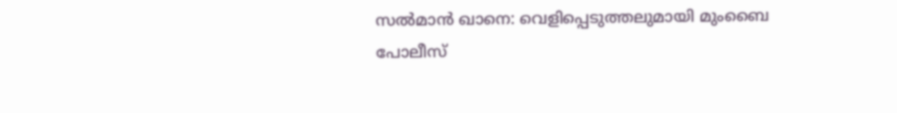സല്‍മാന്‍ ഖാനെ: വെളിപ്പെടുത്തലുമായി മുംബൈ പോലീസ്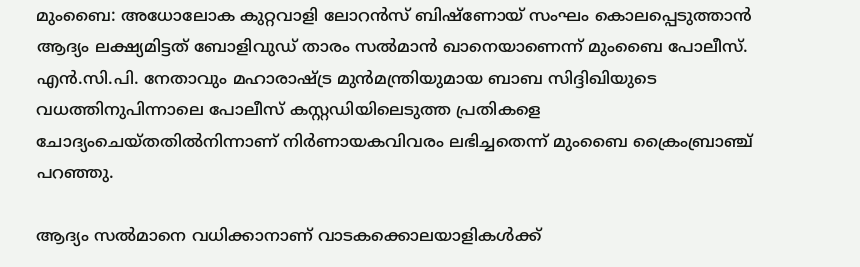മുംബൈ: അധോലോക കുറ്റവാളി ലോറന്‍സ് ബിഷ്‌ണോയ് സംഘം കൊലപ്പെടുത്താന്‍ ആദ്യം ലക്ഷ്യമിട്ടത് ബോളിവുഡ് താരം സല്‍മാന്‍ ഖാനെയാണെന്ന് മുംബൈ പോലീസ്. എന്‍.സി.പി. നേതാവും മഹാരാഷ്ട്ര മുന്‍മന്ത്രിയുമായ ബാബ സിദ്ദിഖിയുടെ വധത്തിനുപിന്നാലെ പോലീസ് കസ്റ്റഡിയിലെടുത്ത പ്രതികളെ ചോദ്യംചെയ്തതില്‍നിന്നാണ് നിര്‍ണായകവിവരം ലഭിച്ചതെന്ന് മുംബൈ ക്രൈംബ്രാഞ്ച് പറഞ്ഞു.

ആദ്യം സല്‍മാനെ വധിക്കാനാണ് വാടകക്കൊലയാളികള്‍ക്ക്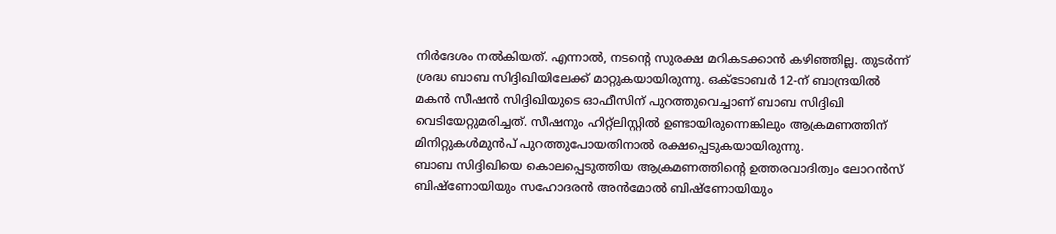നിര്‍ദേശം നല്‍കിയത്. എന്നാല്‍, നടന്റെ സുരക്ഷ മറികടക്കാന്‍ കഴിഞ്ഞില്ല. തുടര്‍ന്ന് ശ്രദ്ധ ബാബ സിദ്ദിഖിയിലേക്ക് മാറ്റുകയായിരുന്നു. ഒക്ടോബര്‍ 12-ന് ബാന്ദ്രയില്‍ മകന്‍ സീഷന്‍ സിദ്ദിഖിയുടെ ഓഫീസിന് പുറത്തുവെച്ചാണ് ബാബ സിദ്ദിഖി വെടിയേറ്റുമരിച്ചത്. സീഷനും ഹിറ്റ്‌ലിസ്റ്റില്‍ ഉണ്ടായിരുന്നെങ്കിലും ആക്രമണത്തിന് മിനിറ്റുകള്‍മുന്‍പ് പുറത്തുപോയതിനാല്‍ രക്ഷപ്പെടുകയായിരുന്നു.
ബാബ സിദ്ദിഖിയെ കൊലപ്പെടുത്തിയ ആക്രമണത്തിന്റെ ഉത്തരവാദിത്വം ലോറന്‍സ് ബിഷ്‌ണോയിയും സഹോദരന്‍ അന്‍മോല്‍ ബിഷ്‌ണോയിയും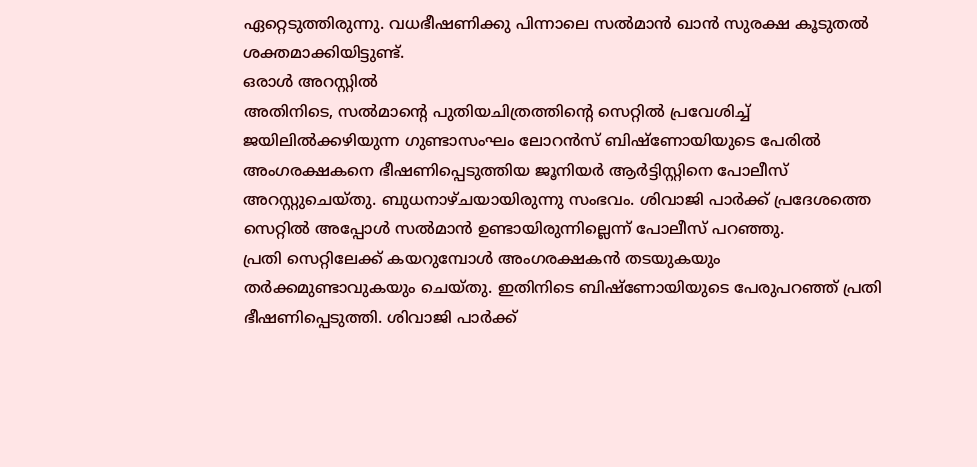ഏറ്റെടുത്തിരുന്നു. വധഭീഷണിക്കു പിന്നാലെ സല്‍മാന്‍ ഖാന്‍ സുരക്ഷ കൂടുതല്‍ ശക്തമാക്കിയിട്ടുണ്ട്.
ഒരാള്‍ അറസ്റ്റില്‍
അതിനിടെ, സല്‍മാന്റെ പുതിയചിത്രത്തിന്റെ സെറ്റില്‍ പ്രവേശിച്ച് ജയിലില്‍ക്കഴിയുന്ന ഗുണ്ടാസംഘം ലോറന്‍സ് ബിഷ്‌ണോയിയുടെ പേരില്‍ അംഗരക്ഷകനെ ഭീഷണിപ്പെടുത്തിയ ജൂനിയര്‍ ആര്‍ട്ടിസ്റ്റിനെ പോലീസ് അറസ്റ്റുചെയ്തു. ബുധനാഴ്ചയായിരുന്നു സംഭവം. ശിവാജി പാര്‍ക്ക് പ്രദേശത്തെ സെറ്റില്‍ അപ്പോള്‍ സല്‍മാന്‍ ഉണ്ടായിരുന്നില്ലെന്ന് പോലീസ് പറഞ്ഞു.
പ്രതി സെറ്റിലേക്ക് കയറുമ്പോള്‍ അംഗരക്ഷകന്‍ തടയുകയും തര്‍ക്കമുണ്ടാവുകയും ചെയ്തു. ഇതിനിടെ ബിഷ്‌ണോയിയുടെ പേരുപറഞ്ഞ് പ്രതി ഭീഷണിപ്പെടുത്തി. ശിവാജി പാര്‍ക്ക്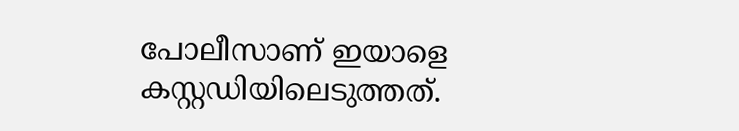പോലീസാണ് ഇയാളെ കസ്റ്റഡിയിലെടുത്തത്.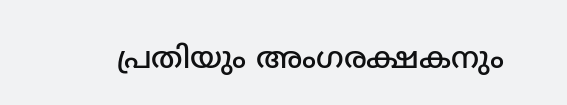പ്രതിയും അംഗരക്ഷകനും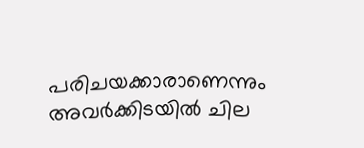പരിചയക്കാരാണെന്നും അവര്‍ക്കിടയില്‍ ചില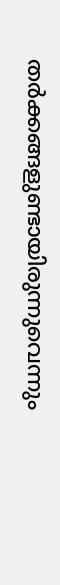തര്‍ക്കങ്ങളുണ്ടായിരുന്നുവെന്നും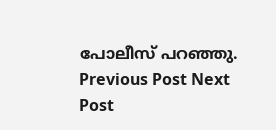പോലീസ് പറഞ്ഞു.
Previous Post Next Post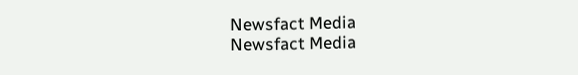Newsfact Media
Newsfact Media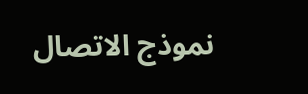نموذج الاتصال